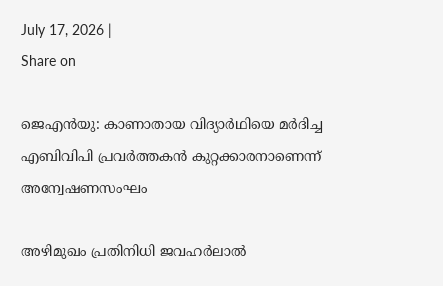July 17, 2026 |
Share on

ജെഎന്‍യു: കാണാതായ വിദ്യാര്‍ഥിയെ മര്‍ദിച്ച എബിവിപി പ്രവര്‍ത്തകന്‍ കുറ്റക്കാരനാണെന്ന് അന്വേഷണസംഘം

അഴിമുഖം പ്രതിനിധി ജവഹര്‍ലാല്‍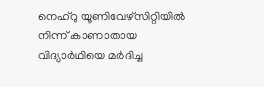നെഹ്‌റു യൂണിവേഴ്‌സിറ്റിയില്‍ നിന്ന് കാണാതായ വിദ്യാര്‍ഥിയെ മര്‍ദിച്ച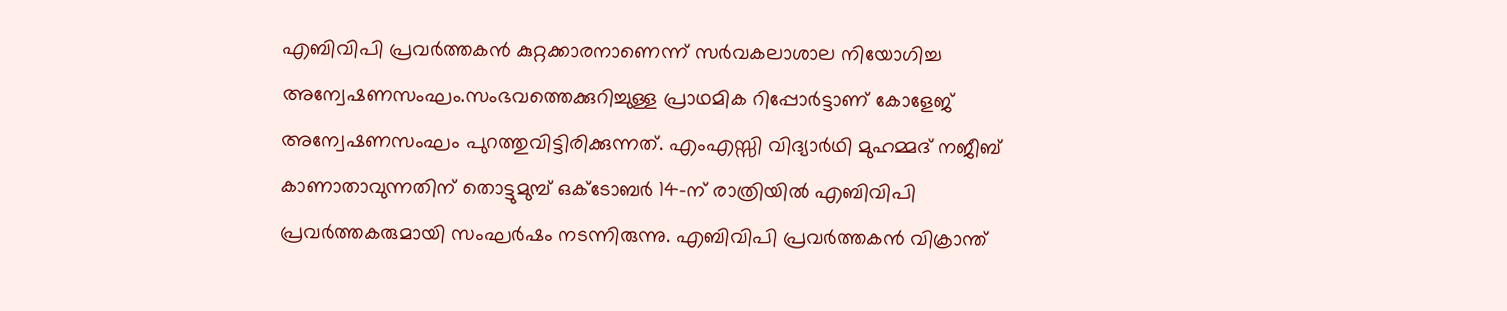എബിവിപി പ്രവര്‍ത്തകന്‍ കുറ്റക്കാരനാണെന്ന് സര്‍വകലാശാല നിയോഗിച്ച അന്വേഷണസംഘം.സംഭവത്തെക്കുറിച്ചുള്ള പ്രാഥമിക റിപ്പോര്‍ട്ടാണ് കോളേജ് അന്വേഷണസംഘം പുറത്തുവിട്ടിരിക്കുന്നത്. എംഎസ്സി വിദ്യാര്‍ഥി മുഹമ്മദ് നജീബ് കാണാതാവുന്നതിന് തൊട്ടുമുമ്പ് ഒക്ടോബര്‍ 14-ന് രാത്രിയില്‍ എബിവിപി പ്രവര്‍ത്തകരുമായി സംഘര്‍ഷം നടന്നിരുന്നു. എബിവിപി പ്രവര്‍ത്തകന്‍ വിക്രാന്ത്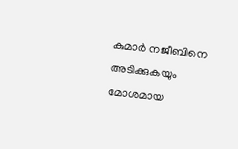കുമാര്‍ നജീബിനെ അടിക്കുകയും മോശമായ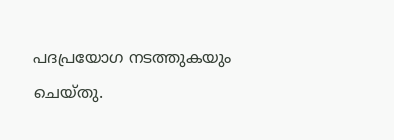പദപ്രയോഗ നടത്തുകയും ചെയ്തു.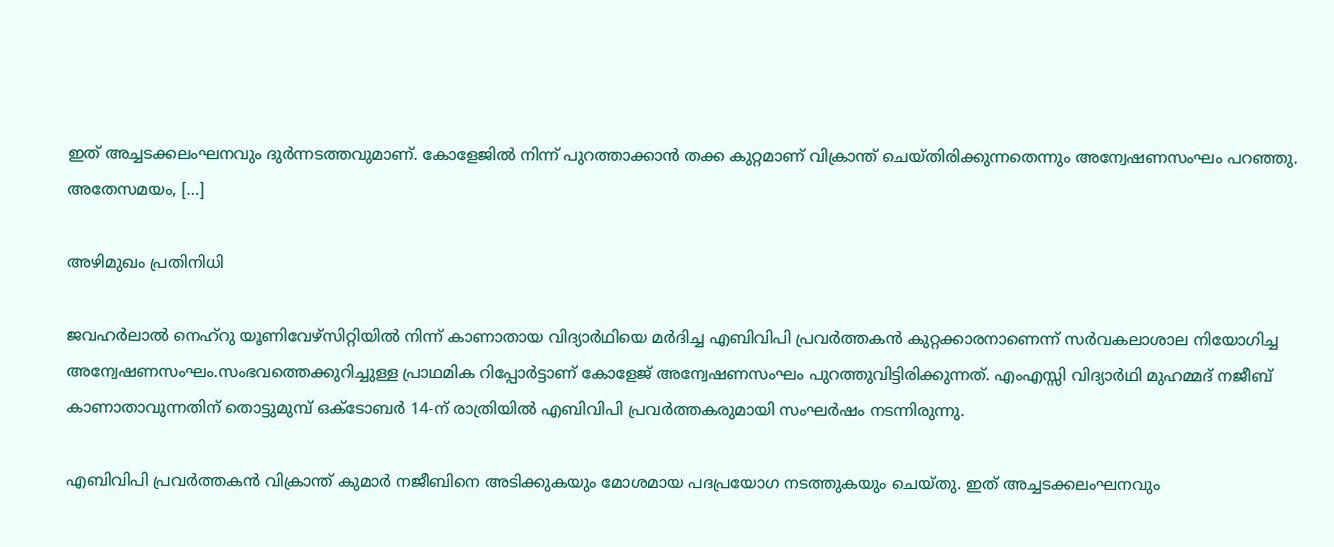ഇത് അച്ചടക്കലംഘനവും ദുര്‍ന്നടത്തവുമാണ്. കോളേജില്‍ നിന്ന് പുറത്താക്കാന്‍ തക്ക കുറ്റമാണ് വിക്രാന്ത് ചെയ്തിരിക്കുന്നതെന്നും അന്വേഷണസംഘം പറഞ്ഞു. അതേസമയം, […]

അഴിമുഖം പ്രതിനിധി

ജവഹര്‍ലാല്‍ നെഹ്‌റു യൂണിവേഴ്‌സിറ്റിയില്‍ നിന്ന് കാണാതായ വിദ്യാര്‍ഥിയെ മര്‍ദിച്ച എബിവിപി പ്രവര്‍ത്തകന്‍ കുറ്റക്കാരനാണെന്ന് സര്‍വകലാശാല നിയോഗിച്ച അന്വേഷണസംഘം.സംഭവത്തെക്കുറിച്ചുള്ള പ്രാഥമിക റിപ്പോര്‍ട്ടാണ് കോളേജ് അന്വേഷണസംഘം പുറത്തുവിട്ടിരിക്കുന്നത്. എംഎസ്സി വിദ്യാര്‍ഥി മുഹമ്മദ് നജീബ് കാണാതാവുന്നതിന് തൊട്ടുമുമ്പ് ഒക്ടോബര്‍ 14-ന് രാത്രിയില്‍ എബിവിപി പ്രവര്‍ത്തകരുമായി സംഘര്‍ഷം നടന്നിരുന്നു.

എബിവിപി പ്രവര്‍ത്തകന്‍ വിക്രാന്ത് കുമാര്‍ നജീബിനെ അടിക്കുകയും മോശമായ പദപ്രയോഗ നടത്തുകയും ചെയ്തു. ഇത് അച്ചടക്കലംഘനവും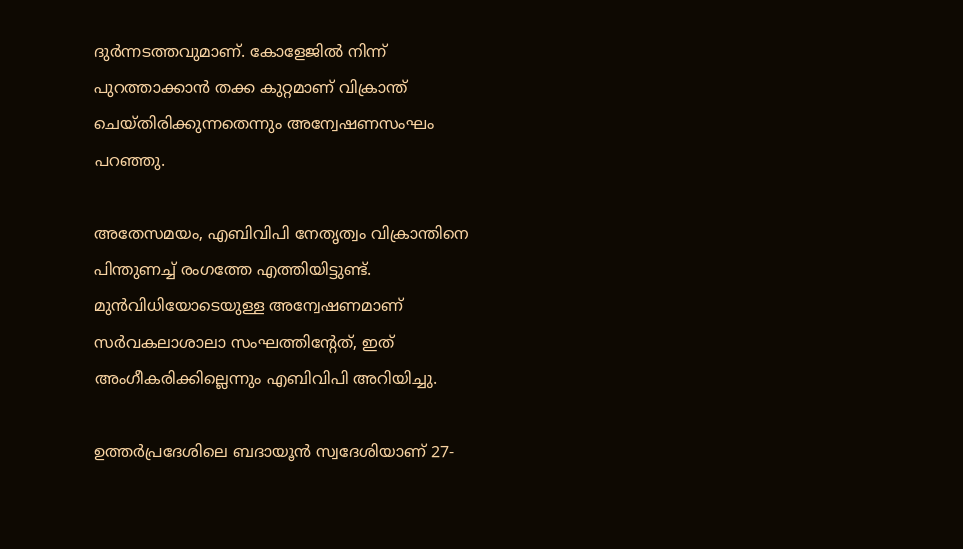ദുര്‍ന്നടത്തവുമാണ്. കോളേജില്‍ നിന്ന് പുറത്താക്കാന്‍ തക്ക കുറ്റമാണ് വിക്രാന്ത് ചെയ്തിരിക്കുന്നതെന്നും അന്വേഷണസംഘം പറഞ്ഞു.

അതേസമയം, എബിവിപി നേതൃത്വം വിക്രാന്തിനെ പിന്തുണച്ച് രംഗത്തേ എത്തിയിട്ടുണ്ട്. മുന്‍വിധിയോടെയുള്ള അന്വേഷണമാണ് സര്‍വകലാശാലാ സംഘത്തിന്റേത്, ഇത് അംഗീകരിക്കില്ലെന്നും എബിവിപി അറിയിച്ചു.

ഉത്തര്‍പ്രദേശിലെ ബദായൂന്‍ സ്വദേശിയാണ് 27-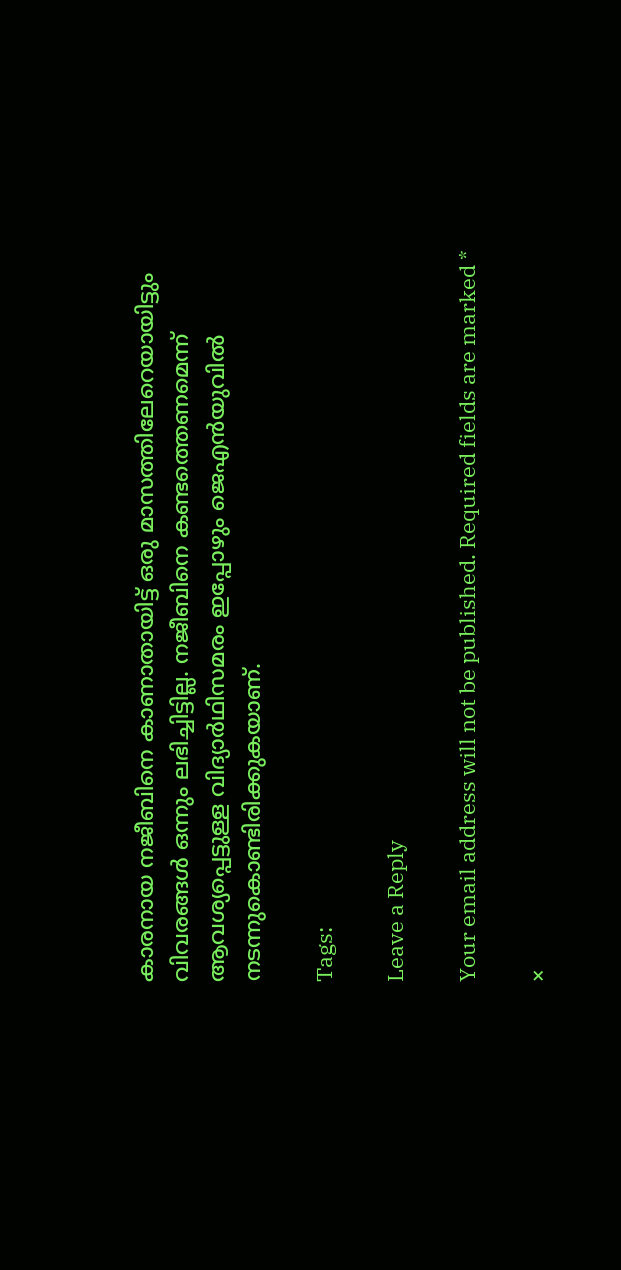കാരനായ നജീബിനെ കാണാതായിട്ട് ഒരു മാസത്തിലേറെയായിട്ടും വിവരങ്ങള്‍ ഒന്നും ലഭിച്ചിട്ടില്ല. നജീബിനെ കണ്ടത്തെണമെന്ന് ആവശ്യപ്പെട്ടുള്ള വിദ്യാര്‍ഥിസമരം ഇപ്പോഴും ജെഎന്‍യുവില്‍ നടന്നുകൊണ്ടിരിക്കുകയാണ്.

Tags:

Leave a Reply

Your email address will not be published. Required fields are marked *

×